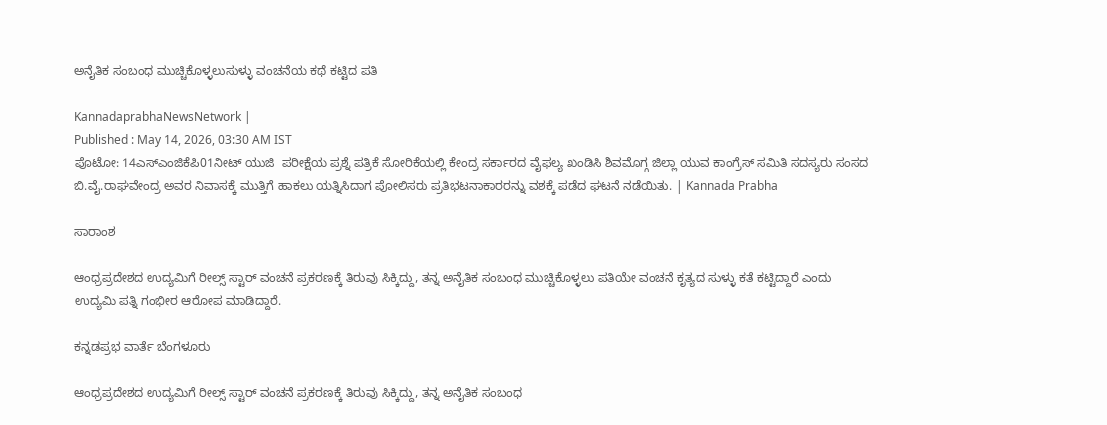ಅನೈತಿಕ ಸಂಬಂಧ ಮುಚ್ಚಿಕೊಳ್ಳಲುಸುಳ್ಳು ವಂಚನೆಯ ಕಥೆ ಕಟ್ಟಿದ ಪತಿ

KannadaprabhaNewsNetwork |
Published : May 14, 2026, 03:30 AM IST
ಪೊಟೋ: 14ಎಸ್‌ಎಂಜಿಕೆಪಿ01ನೀಟ್ ಯುಜಿ  ಪರೀಕ್ಷೆಯ ಪ್ರಶ್ನೆ ಪತ್ರಿಕೆ ಸೋರಿಕೆಯಲ್ಲಿ ಕೇಂದ್ರ ಸರ್ಕಾರದ ವೈಫಲ್ಯ ಖಂಡಿಸಿ ಶಿವಮೊಗ್ಗ ಜಿಲ್ಲಾ ಯುವ ಕಾಂಗ್ರೆಸ್ ಸಮಿತಿ ಸದಸ್ಯರು ಸಂಸದ ಬಿ.ವೈ.ರಾಘವೇಂದ್ರ ಅವರ ನಿವಾಸಕ್ಕೆ ಮುತ್ತಿಗೆ ಹಾಕಲು ಯತ್ನಿಸಿದಾಗ ಪೋಲಿಸರು ಪ್ರತಿಭಟನಾಕಾರರನ್ನು ವಶಕ್ಕೆ ಪಡೆದ ಘಟನೆ ನಡೆಯಿತು. | Kannada Prabha

ಸಾರಾಂಶ

ಆಂಧ್ರಪ್ರದೇಶದ ಉದ್ಯಮಿಗೆ ರೀಲ್ಸ್ ಸ್ಟಾರ್ ವಂಚನೆ ಪ್ರಕರಣಕ್ಕೆ ತಿರುವು ಸಿಕ್ಕಿದ್ದು, ತನ್ನ ಅನೈತಿಕ ಸಂಬಂಧ ಮುಚ್ಚಿಕೊಳ್ಳಲು ಪತಿಯೇ ವಂಚನೆ ಕೃತ್ಯದ ಸುಳ್ಳು ಕತೆ ಕಟ್ಟಿದ್ದಾರೆ ಎಂದು ಉದ್ಯಮಿ ಪತ್ನಿ ಗಂಭೀರ ಆರೋಪ ಮಾಡಿದ್ದಾರೆ.

ಕನ್ನಡಪ್ರಭ ವಾರ್ತೆ ಬೆಂಗಳೂರು

ಆಂಧ್ರಪ್ರದೇಶದ ಉದ್ಯಮಿಗೆ ರೀಲ್ಸ್ ಸ್ಟಾರ್ ವಂಚನೆ ಪ್ರಕರಣಕ್ಕೆ ತಿರುವು ಸಿಕ್ಕಿದ್ದು, ತನ್ನ ಅನೈತಿಕ ಸಂಬಂಧ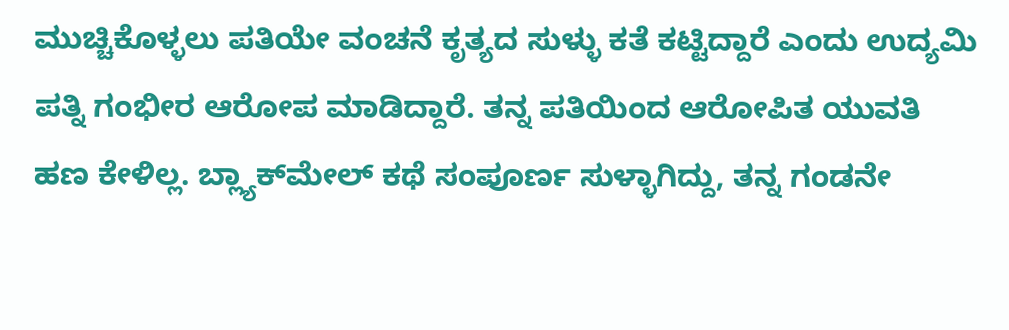ಮುಚ್ಚಿಕೊಳ್ಳಲು ಪತಿಯೇ ವಂಚನೆ ಕೃತ್ಯದ ಸುಳ್ಳು ಕತೆ ಕಟ್ಟಿದ್ದಾರೆ ಎಂದು ಉದ್ಯಮಿ ಪತ್ನಿ ಗಂಭೀರ ಆರೋಪ ಮಾಡಿದ್ದಾರೆ. ತನ್ನ ಪತಿಯಿಂದ ಆರೋಪಿತ ಯುವತಿ ಹಣ ಕೇಳಿಲ್ಲ. ಬ್ಲ್ಯಾಕ್‌ಮೇಲ್ ಕಥೆ ಸಂಪೂರ್ಣ ಸುಳ್ಳಾಗಿದ್ದು, ತನ್ನ ಗಂಡನೇ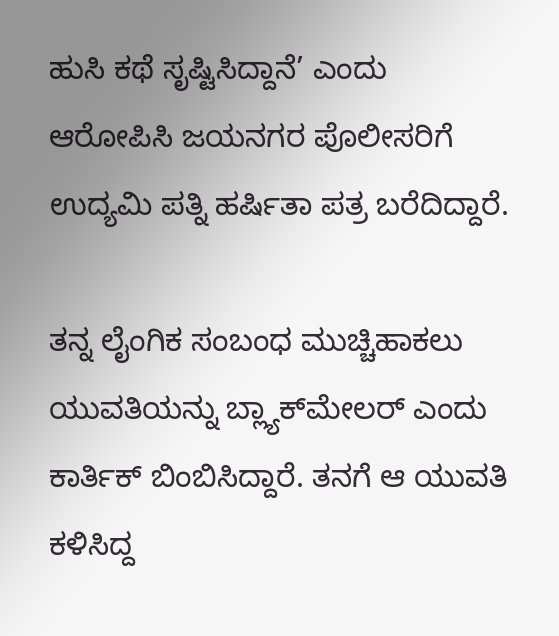ಹುಸಿ ಕಥೆ ಸೃಷ್ಟಿಸಿದ್ದಾನೆ’ ಎಂದು ಆರೋಪಿಸಿ ಜಯನಗರ ಪೊಲೀಸರಿಗೆ ಉದ್ಯಮಿ ಪತ್ನಿ ಹರ್ಷಿತಾ ಪತ್ರ ಬರೆದಿದ್ದಾರೆ.

ತನ್ನ ಲೈಂಗಿಕ ಸಂಬಂಧ ಮುಚ್ಚಿಹಾಕಲು ಯುವತಿಯನ್ನು ಬ್ಲ್ಯಾಕ್‌ಮೇಲರ್ ಎಂದು ಕಾರ್ತಿಕ್ ಬಿಂಬಿಸಿದ್ದಾರೆ. ತನಗೆ ಆ ಯುವತಿ ಕಳಿಸಿದ್ದ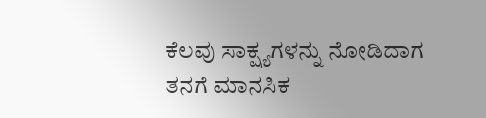ಕೆಲವು ಸಾಕ್ಷ್ಯಗಳನ್ನು ನೋಡಿದಾಗ ತನಗೆ ಮಾನಸಿಕ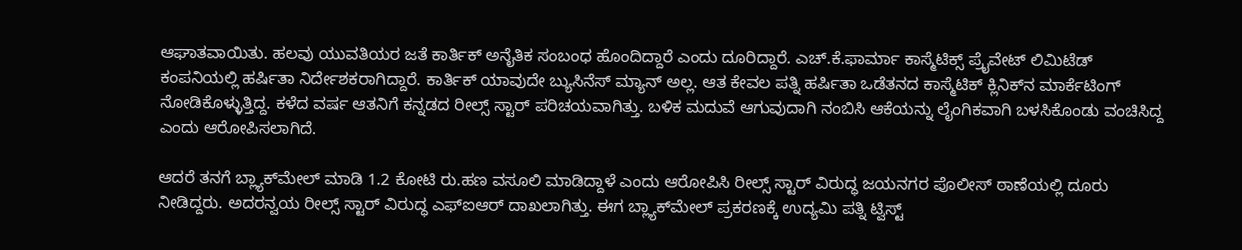ಆಘಾತವಾಯಿತು. ಹಲವು ಯುವತಿಯರ ಜತೆ ಕಾರ್ತಿಕ್ ಅನೈತಿಕ ಸಂಬಂಧ ಹೊಂದಿದ್ದಾರೆ ಎಂದು ದೂರಿದ್ದಾರೆ. ಎಚ್‌.ಕೆ.ಫಾರ್ಮಾ ಕಾಸ್ಮೆಟಿಕ್ಸ್ ಪ್ರೈವೇಟ್ ಲಿಮಿಟೆಡ್ ಕಂಪನಿಯಲ್ಲಿ ಹರ್ಷಿತಾ ನಿರ್ದೇಶಕರಾಗಿದ್ದಾರೆ. ಕಾರ್ತಿಕ್ ಯಾವುದೇ ಬ್ಯುಸಿನೆಸ್ ಮ್ಯಾನ್ ಅಲ್ಲ. ಆತ ಕೇವಲ ಪತ್ನಿ ಹರ್ಷಿತಾ ಒಡೆತನದ ಕಾಸ್ಮೆಟಿಕ್ ಕ್ಲಿನಿಕ್‌ನ ಮಾರ್ಕೆಟಿಂಗ್ ನೋಡಿಕೊಳ್ಳುತ್ತಿದ್ದ. ಕಳೆದ ವರ್ಷ ಆತನಿಗೆ ಕನ್ನಡದ ರೀಲ್ಸ್ ಸ್ಟಾರ್ ಪರಿಚಯವಾಗಿತ್ತು. ಬಳಿಕ ಮದುವೆ ಆಗುವುದಾಗಿ ನಂಬಿಸಿ ಆಕೆಯನ್ನು ಲೈಂಗಿಕವಾಗಿ ಬಳಸಿಕೊಂಡು ವಂಚಿಸಿದ್ದ ಎಂದು ಆರೋಪಿಸಲಾಗಿದೆ.

ಆದರೆ ತನಗೆ ಬ್ಲ್ಯಾಕ್‌ಮೇಲ್ ಮಾಡಿ 1.2 ಕೋಟಿ ರು.ಹಣ ವಸೂಲಿ ಮಾಡಿದ್ದಾಳೆ ಎಂದು ಆರೋಪಿಸಿ ರೀಲ್ಸ್ ಸ್ಟಾರ್‌ ವಿರುದ್ಧ ಜಯನಗರ ಪೊಲೀಸ್ ಠಾಣೆಯಲ್ಲಿ ದೂರು ನೀಡಿದ್ದರು. ಅದರನ್ವಯ ರೀಲ್ಸ್ ಸ್ಟಾರ್ ವಿರುದ್ಧ ಎಫ್‌ಐಆರ್ ದಾಖಲಾಗಿತ್ತು. ಈಗ ಬ್ಲ್ಯಾಕ್‌ಮೇಲ್ ಪ್ರಕರಣಕ್ಕೆ ಉದ್ಯಮಿ ಪತ್ನಿ ಟ್ವಿಸ್ಟ್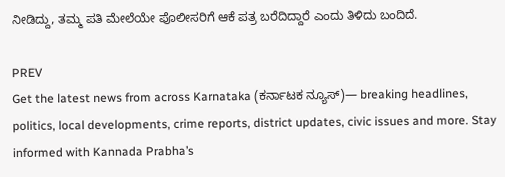ನೀಡಿದ್ದು, ತಮ್ಮ ಪತಿ ಮೇಲೆಯೇ ಪೊಲೀಸರಿಗೆ ಆಕೆ ಪತ್ರ ಬರೆದಿದ್ದಾರೆ ಎಂದು ತಿಳಿದು ಬಂದಿದೆ.

PREV
Get the latest news from across Karnataka (ಕರ್ನಾಟಕ ನ್ಯೂಸ್)— breaking headlines, politics, local developments, crime reports, district updates, civic issues and more. Stay informed with Kannada Prabha’s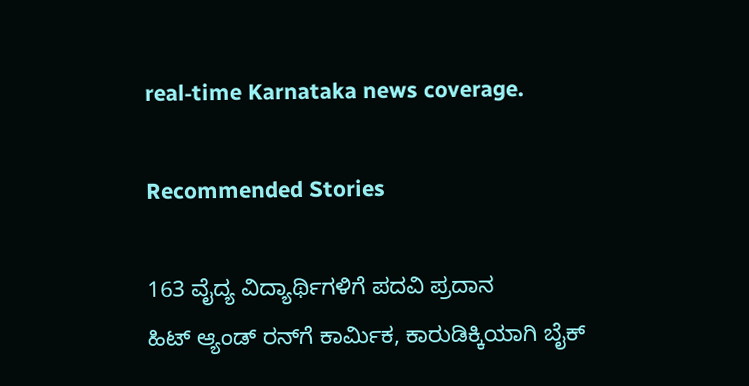real‑time Karnataka news coverage.

Recommended Stories

163 ವೈದ್ಯ ವಿದ್ಯಾರ್ಥಿಗಳಿಗೆ ಪದವಿ ಪ್ರದಾನ
ಹಿಟ್ ಆ್ಯಂಡ್‌ ರನ್‌ಗೆ ಕಾರ್ಮಿಕ, ಕಾರುಡಿಕ್ಕಿಯಾಗಿ ಬೈಕ್‌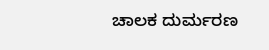ಚಾಲಕ ದುರ್ಮರಣ